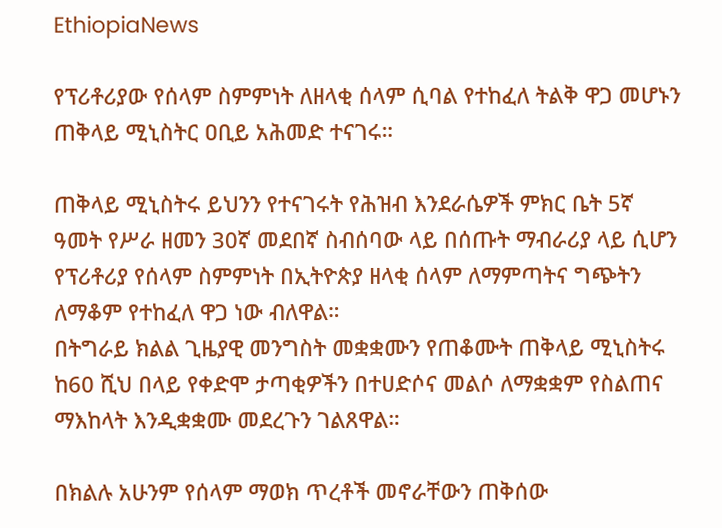EthiopiaNews

የፕሪቶሪያው የሰላም ስምምነት ለዘላቂ ሰላም ሲባል የተከፈለ ትልቅ ዋጋ መሆኑን ጠቅላይ ሚኒስትር ዐቢይ አሕመድ ተናገሩ።

ጠቅላይ ሚኒስትሩ ይህንን የተናገሩት የሕዝብ እንደራሴዎች ምክር ቤት 5ኛ ዓመት የሥራ ዘመን 30ኛ መደበኛ ስብሰባው ላይ በሰጡት ማብራሪያ ላይ ሲሆን የፕሪቶሪያ የሰላም ስምምነት በኢትዮጵያ ዘላቂ ሰላም ለማምጣትና ግጭትን ለማቆም የተከፈለ ዋጋ ነው ብለዋል።
በትግራይ ክልል ጊዜያዊ መንግስት መቋቋሙን የጠቆሙት ጠቅላይ ሚኒስትሩ ከ60 ሺህ በላይ የቀድሞ ታጣቂዎችን በተሀድሶና መልሶ ለማቋቋም የስልጠና ማእከላት እንዲቋቋሙ መደረጉን ገልጸዋል።

በክልሉ አሁንም የሰላም ማወክ ጥረቶች መኖራቸውን ጠቅሰው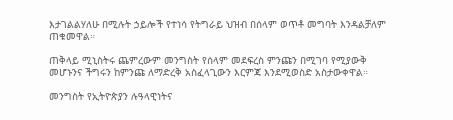እታገልልሃለሁ በሚሉት ኃይሎች የተነሳ የትግራይ ህዝብ በሰላም ወጥቶ መግባት እንዳልቻለም ጠቁመዋል።

ጠቅላይ ሚኒስትሩ ጨምረውም መንግስት የሰላም መደፍረስ ምንጩን በሚገባ የሚያውቅ መሆኑንና ችግሩን ከምንጩ ለማድረቅ አስፈላጊውን እርምጃ እንደሚወስድ አስታውቀዋል።

መንግስት የኢትዮጵያን ሉዓላዊነትና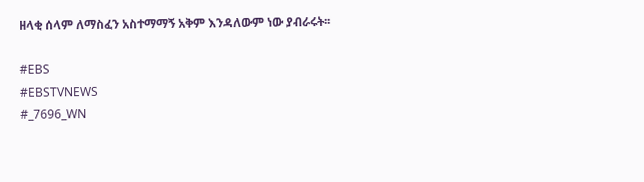ዘላቂ ሰላም ለማስፈን አስተማማኝ አቅም እንዳለውም ነው ያብራሩት፡፡

#EBS
#EBSTVNEWS
#_7696_WN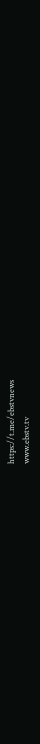https://t.me/ebstvnews
www.ebstv.tv